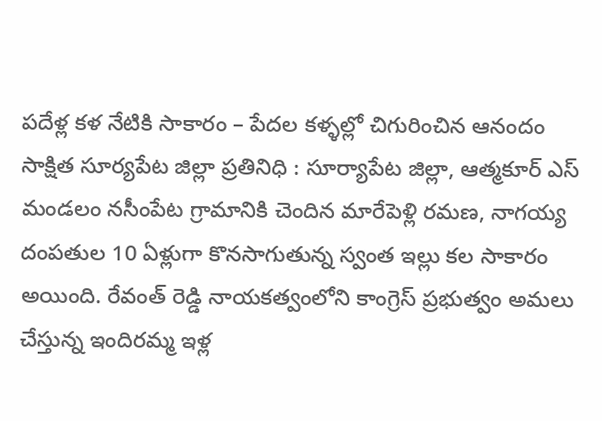పదేళ్ల కళ నేటికి సాకారం – పేదల కళ్ళల్లో చిగురించిన ఆనందం
సాక్షిత సూర్యపేట జిల్లా ప్రతినిధి : సూర్యాపేట జిల్లా, ఆత్మకూర్ ఎస్ మండలం నసీంపేట గ్రామానికి చెందిన మారేపెళ్లి రమణ, నాగయ్య దంపతుల 10 ఏళ్లుగా కొనసాగుతున్న స్వంత ఇల్లు కల సాకారం అయింది. రేవంత్ రెడ్డి నాయకత్వంలోని కాంగ్రెస్ ప్రభుత్వం అమలు చేస్తున్న ఇందిరమ్మ ఇళ్ల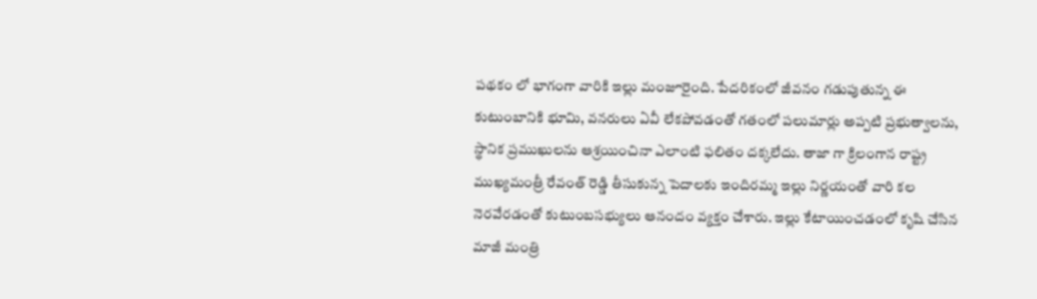పథకం లో భాగంగా వారికి ఇల్లు మంజూరైంది. పేదరికంలో జీవనం గడుపుతున్న ఈ కుటుంబానికి భూమి, వనరులు ఏవీ లేకపోవడంతో గతంలో పలుమార్లు అప్పటి ప్రభుత్వాలను, స్థానిక ప్రముఖులను ఆశ్రయించినా ఎలాంటి ఫలితం దక్కలేదు. తాజా గా క్రిలంగాన రాష్ట్ర ముఖ్యమంత్రీ రేవంత్ రెడ్డి తీసుకున్న పెదాలకు ఇందిరమ్మ ఇల్లు నిర్ణయంతో వారి కల నెరవేరడంతో కుటుంబసభ్యులు ఆనందం వ్యక్తం చేశారు. ఇల్లు కేటాయించడంలో కృషి చేసిన మాజీ మంత్రి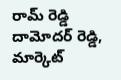రామ్ రెడ్డి దామోదర్ రెడ్డి, మార్కెట్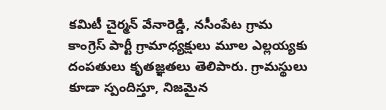కమిటీ చైర్మన్ వేనారెడ్డి, నసీంపేట గ్రామ కాంగ్రెస్ పార్టీ గ్రామాధ్యక్షులు మూల ఎల్లయ్యకు దంపతులు కృతజ్ఞతలు తెలిపారు. గ్రామస్థులు కూడా స్పందిస్తూ, నిజమైన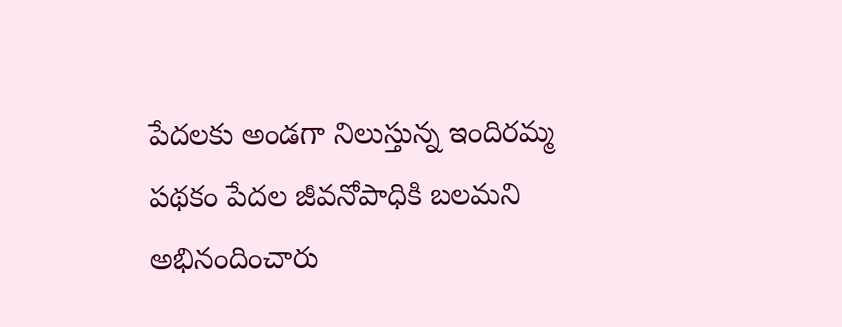పేదలకు అండగా నిలుస్తున్న ఇందిరమ్మ పథకం పేదల జీవనోపాధికి బలమని అభినందించారు